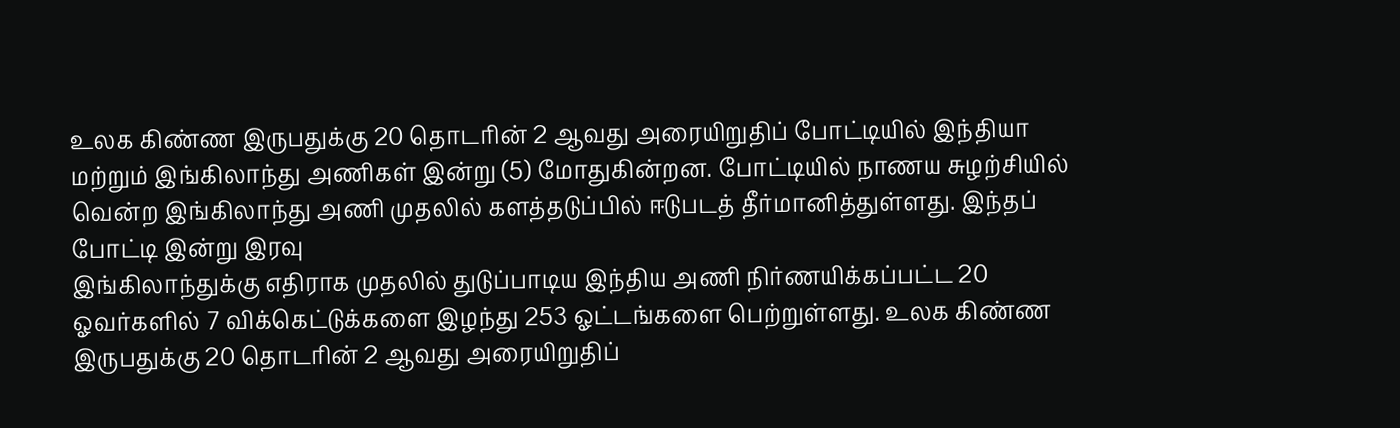உலக கிண்ண இருபதுக்கு 20 தொடரின் 2 ஆவது அரையிறுதிப் போட்டியில் இந்தியா மற்றும் இங்கிலாந்து அணிகள் இன்று (5) மோதுகின்றன. போட்டியில் நாணய சுழற்சியில் வென்ற இங்கிலாந்து அணி முதலில் களத்தடுப்பில் ஈடுபடத் தீர்மானித்துள்ளது. இந்தப் போட்டி இன்று இரவு
இங்கிலாந்துக்கு எதிராக முதலில் துடுப்பாடிய இந்திய அணி நிர்ணயிக்கப்பட்ட 20 ஓவர்களில் 7 விக்கெட்டுக்களை இழந்து 253 ஓட்டங்களை பெற்றுள்ளது. உலக கிண்ண இருபதுக்கு 20 தொடரின் 2 ஆவது அரையிறுதிப்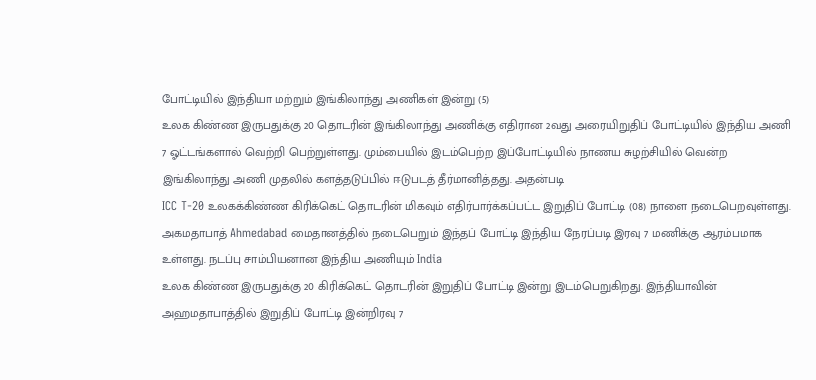போட்டியில் இந்தியா மற்றும் இங்கிலாந்து அணிகள் இன்று (5)
உலக கிண்ண இருபதுக்கு 20 தொடரின் இங்கிலாந்து அணிக்கு எதிரான 2வது அரையிறுதிப் போட்டியில் இந்திய அணி 7 ஓட்டங்களால் வெற்றி பெற்றுள்ளது. மும்பையில் இடம்பெற்ற இப்போட்டியில் நாணய சுழற்சியில் வென்ற இங்கிலாந்து அணி முதலில் களத்தடுப்பில் ஈடுபடத் தீர்மானித்தது. அதன்படி
ICC T-20 உலகக்கிண்ண கிரிக்கெட் தொடரின் மிகவும் எதிர்பார்க்கப்பட்ட இறுதிப் போட்டி (08) நாளை நடைபெறவுள்ளது. அகமதாபாத் Ahmedabad மைதானத்தில் நடைபெறும் இந்தப் போட்டி இந்திய நேரப்படி இரவு 7 மணிக்கு ஆரம்பமாக உள்ளது. நடப்பு சாம்பியனான இந்திய அணியும் India
உலக கிண்ண இருபதுக்கு 20 கிரிக்கெட் தொடரின் இறுதிப் போட்டி இன்று இடம்பெறுகிறது. இந்தியாவின் அஹமதாபாத்தில் இறுதிப் போட்டி இன்றிரவு 7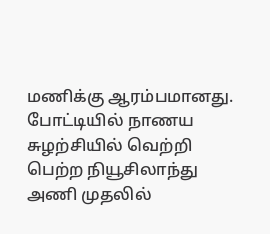மணிக்கு ஆரம்பமானது. போட்டியில் நாணய சுழற்சியில் வெற்றி பெற்ற நியூசிலாந்து அணி முதலில்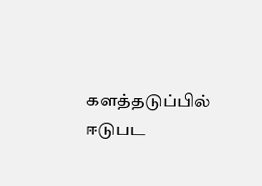களத்தடுப்பில் ஈடுபட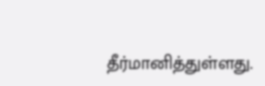தீர்மானித்துள்ளது.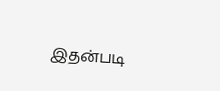இதன்படி